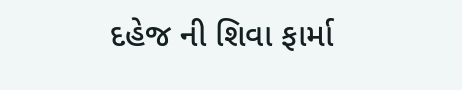દહેજ ની શિવા ફાર્મા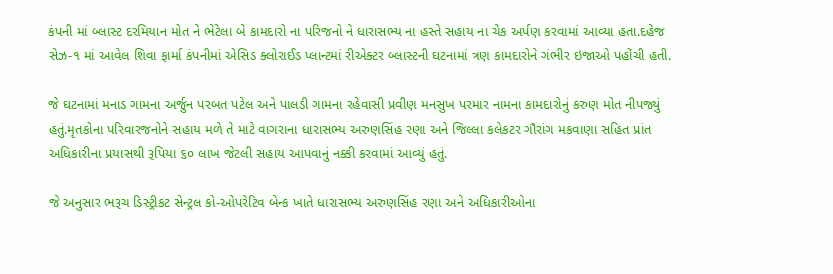કંપની માં બ્લાસ્ટ દરમિયાન મોત ને ભેટેલા બે કામદારો ના પરિજનો ને ધારાસભ્ય ના હસ્તે સહાય ના ચેક અર્પણ કરવામાં આવ્યા હતા.દહેજ સેઝ-૧ માં આવેલ શિવા ફાર્મા કંપનીમાં એસિડ ક્લોરાઈડ પ્લાન્ટમાં રીએક્ટર બ્લાસ્ટની ઘટનામાં ત્રણ કામદારોને ગંભીર ઇજાઓ પહોંચી હતી.

જે ઘટનામાં મનાડ ગામના અર્જુન પરબત પટેલ અને પાલડી ગામના રહેવાસી પ્રવીણ મનસુખ પરમાર નામના કામદારોનું કરુણ મોત નીપજ્યું હતું.મૃતકોના પરિવારજનોને સહાય મળે તે માટે વાગરાના ધારાસભ્ય અરુણસિંહ રણા અને જિલ્લા કલેકટર ગૌરાંગ મકવાણા સહિત પ્રાંત અધિકારીના પ્રયાસથી રૂપિયા ૬૦ લાખ જેટલી સહાય આપવાનું નક્કી કરવામાં આવ્યું હતું.

જે અનુસાર ભરૂચ ડિસ્ટ્રીકટ સેન્ટ્રલ કો-ઓપરેટિવ બેન્ક ખાતે ધારાસભ્ય અરુણસિંહ રણા અને અધિકારીઓના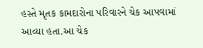હસ્તે મૃતક કામદારોના પરિવારને ચેક આપવામાં આવ્યા હતા.આ ચેક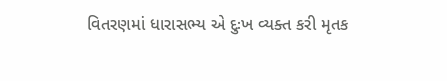વિતરણમાં ધારાસભ્ય એ દુઃખ વ્યક્ત કરી મૃતક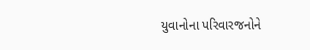યુવાનોના પરિવારજનોને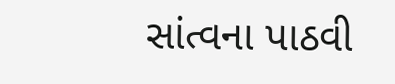સાંત્વના પાઠવી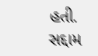હતી.
સદ્દામ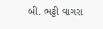બી. ભટ્ટી વાગરા